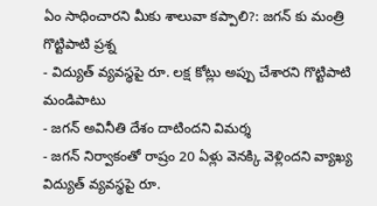ఏం సాధించారని మీకు శాలువా కప్పాలి?: జగన్ కు మంత్రి గొట్టిపాటి ప్రశ్న
- విద్యుత్ వ్యవస్థపై రూ. లక్ష కోట్లు అప్పు చేశారని గొట్టిపాటి మండిపాటు
- జగన్ అవినీతి దేశం దాటిందని విమర్శ
- జగన్ నిర్వాకంతో రాష్రం 20 ఏళ్లు వెనక్కి వెళ్లిందని వ్యాఖ్య
విద్యుత్ వ్యవస్థపై రూ.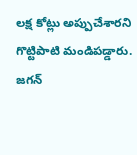లక్ష కోట్లు అప్పుచేశారని గొట్టిపాటి మండిపడ్డారు. జగన్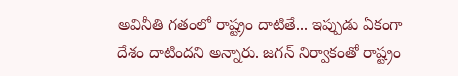అవినీతి గతంలో రాష్ట్రం దాటితే... ఇప్పుడు ఏకంగా దేశం దాటిందని అన్నారు. జగన్ నిర్వాకంతో రాష్ట్రం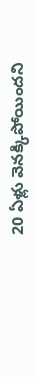20 ఏళ్లు వెనక్కిపోయిందని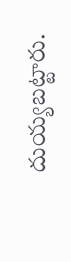దుయ్యబట్టారు.